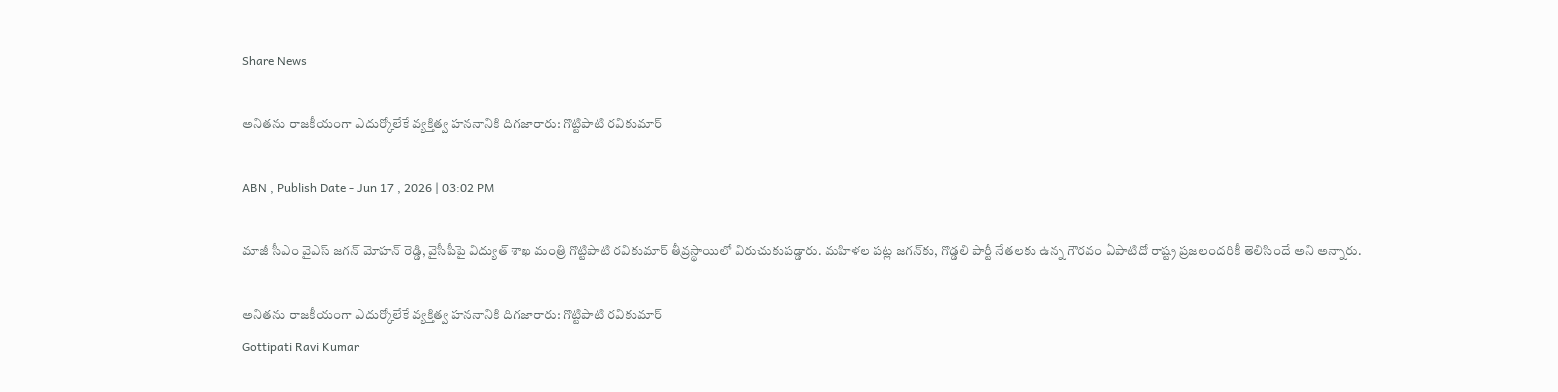Share News

అనితను రాజకీయంగా ఎదుర్కోలేకే వ్యక్తిత్వ హననానికి దిగజారారు: గొట్టిపాటి రవికుమార్

ABN , Publish Date - Jun 17 , 2026 | 03:02 PM

మాజీ సీఎం వైఎస్ జగన్‌ మోహన్ రెడ్డి, వైసీపీపై విద్యుత్ శాఖ మంత్రి గొట్టిపాటి రవికుమార్ తీవ్రస్థాయిలో విరుచుకుపడ్డారు. మహిళల పట్ల జగన్‌కు, గొడ్డలి పార్టీ నేతలకు ఉన్న గౌరవం ఏపాటిదో రాష్ట్ర ప్రజలందరికీ తెలిసిందే అని అన్నారు.

అనితను రాజకీయంగా ఎదుర్కోలేకే వ్యక్తిత్వ హననానికి దిగజారారు: గొట్టిపాటి రవికుమార్
Gottipati Ravi Kumar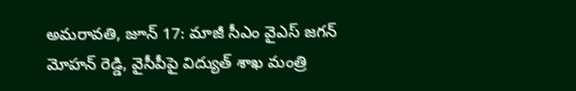అమరావతి, జూన్ 17: మాజీ సీఎం వైఎస్ జగన్‌ మోహన్ రెడ్డి, వైసీపీపై విద్యుత్ శాఖ మంత్రి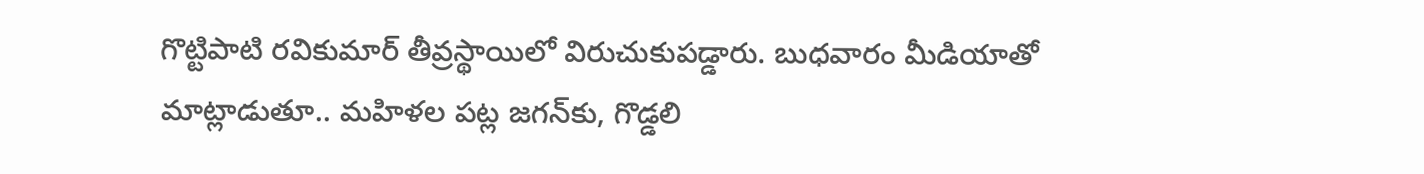గొట్టిపాటి రవికుమార్ తీవ్రస్థాయిలో విరుచుకుపడ్డారు. బుధవారం మీడియాతో మాట్లాడుతూ.. మహిళల పట్ల జగన్‌కు, గొడ్డలి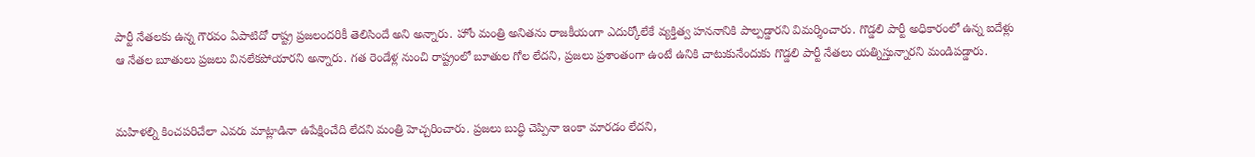పార్టీ నేతలకు ఉన్న గౌరవం ఏపాటిదో రాష్ట్ర ప్రజలందరికీ తెలిసిందే అని అన్నారు. హోం మంత్రి అనితను రాజకీయంగా ఎదుర్కోలేకే వ్యక్తిత్వ హననానికి పాల్పడ్డారని విమర్శించారు. గొడ్డలి పార్టీ అధికారంలో ఉన్న ఐదేళ్లు ఆ నేతల బూతులు ప్రజలు వినలేకపోయారని అన్నారు. గత రెండేళ్ల నుంచి రాష్ట్రంలో బూతుల గోల లేదని, ప్రజలు ప్రశాంతంగా ఉంటే ఉనికి చాటుకునేందుకు గొడ్డలి పార్టీ నేతలు యత్నిస్తున్నారని మండిపడ్డారు.


మహిళల్ని కించపరిచేలా ఎవరు మాట్లాడినా ఉపేక్షించేది లేదని మంత్రి హెచ్చరించారు. ప్రజలు బుద్ధి చెప్పినా ఇంకా మారడం లేదని,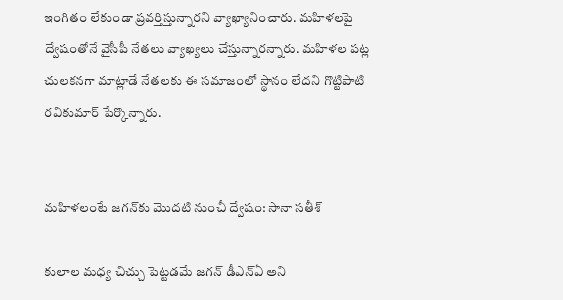ఇంగితం లేకుండా ప్రవర్తిస్తున్నారని వ్యాఖ్యానించారు. మహిళలపై ద్వేషంతోనే వైసీపీ నేతలు వ్యాఖ్యలు చేస్తున్నారన్నారు. మహిళల పట్ల చులకనగా మాట్లాడే నేతలకు ఈ సమాజంలో స్థానం లేదని గొట్టిపాటి రవికుమార్ పేర్కొన్నారు.


మహిళలంటే జగన్‌కు మొదటి నుంచీ ద్వేషం: సానా సతీశ్

కులాల మధ్య చిచ్చు పెట్టడమే జగన్ డీఎన్ఏ అని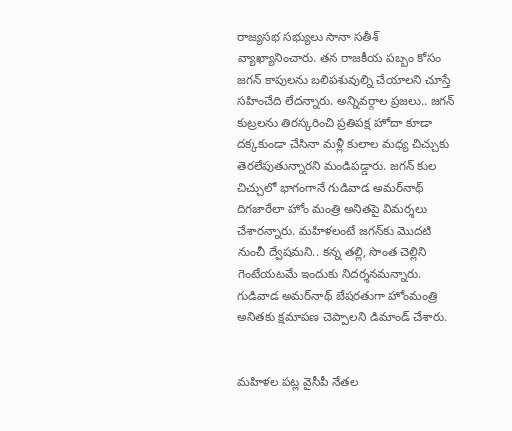రాజ్యసభ సభ్యులు సానా సతీశ్ వ్యాఖ్యానించారు. తన రాజకీయ పబ్బం కోసం జగన్ కాపులను బలిపశువుల్ని చేయాలని చూస్తే సహించేది లేదన్నారు. అన్నివర్గాల ప్రజలు.. జగన్ కుట్రలను తిరస్కరించి ప్రతిపక్ష హోదా కూడా దక్కకుండా చేసినా మళ్లీ కులాల మధ్య చిచ్చుకు తెరలేపుతున్నారని మండిపడ్డారు. జగన్ కుల చిచ్చులో భాగంగానే గుడివాడ అమర్‌నాథ్ దిగజారేలా హోం మంత్రి అనితపై విమర్శలు చేశారన్నారు. మహిళలంటే జగన్‌కు మొదటి నుంచీ ద్వేషమని.. కన్న తల్లి, సొంత చెల్లిని గెంటేయటమే ఇందుకు నిదర్శనమన్నారు. గుడివాడ అమర్‌నాథ్ బేషరతుగా హోంమంత్రి అనితకు క్షమాపణ చెప్పాలని డిమాండ్ చేశారు.


మహిళల పట్ల వైసీపీ నేతల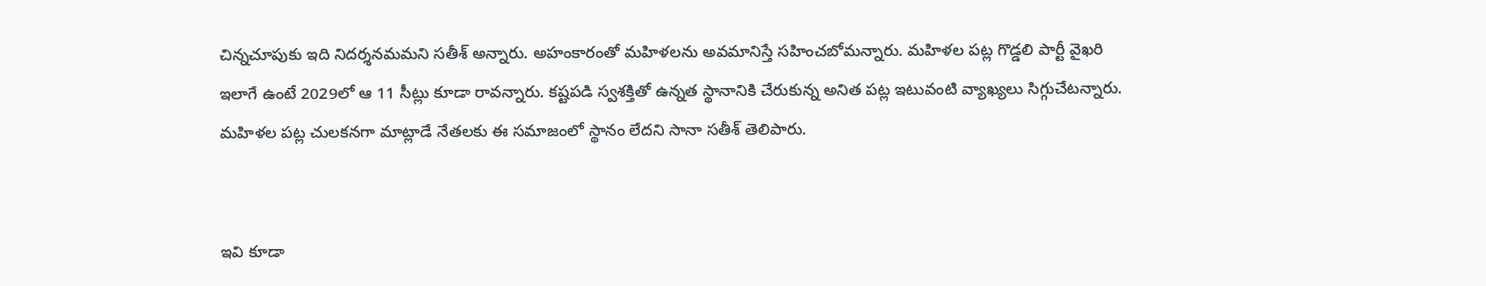చిన్నచూపుకు ఇది నిదర్శనమమని సతీశ్ అన్నారు. అహంకారంతో మహిళలను అవమానిస్తే సహించబోమన్నారు. మహిళల పట్ల గొడ్డలి పార్టీ వైఖరి ఇలాగే ఉంటే 2029లో ఆ 11 సీట్లు కూడా రావన్నారు. కష్టపడి స్వశక్తితో ఉన్నత స్థానానికి చేరుకున్న అనిత పట్ల ఇటువంటి వ్యాఖ్యలు సిగ్గుచేటన్నారు. మహిళల పట్ల చులకనగా మాట్లాడే నేతలకు ఈ సమాజంలో స్థానం లేదని సానా సతీశ్ తెలిపారు.


ఇవి కూడా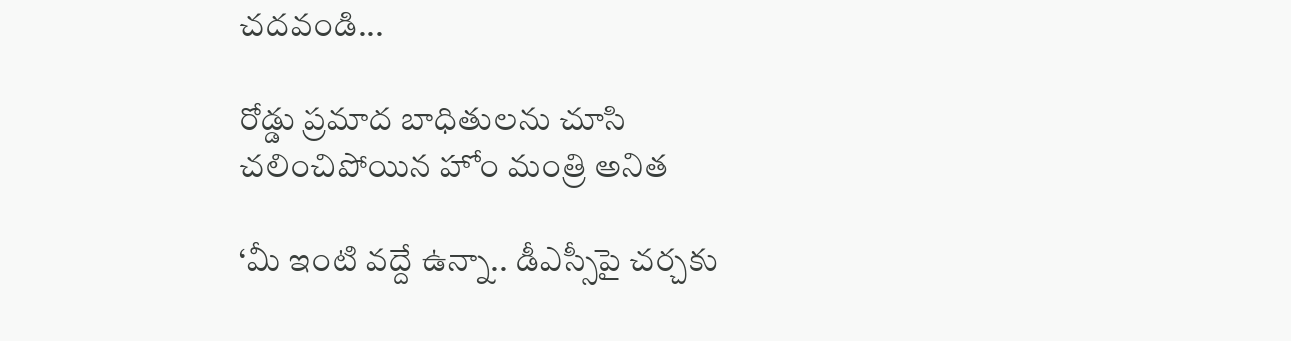చదవండి...

రోడ్డు ప్రమాద బాధితులను చూసి చలించిపోయిన హోం మంత్రి అనిత

‘మీ ఇంటి వద్దే ఉన్నా.. డీఎస్సీపై చర్చకు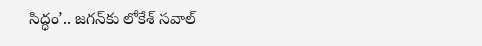సిద్ధం’.. జగన్‌కు లోకేశ్ సవాల్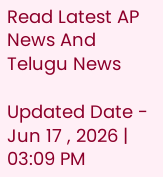Read Latest AP News And Telugu News

Updated Date - Jun 17 , 2026 | 03:09 PM